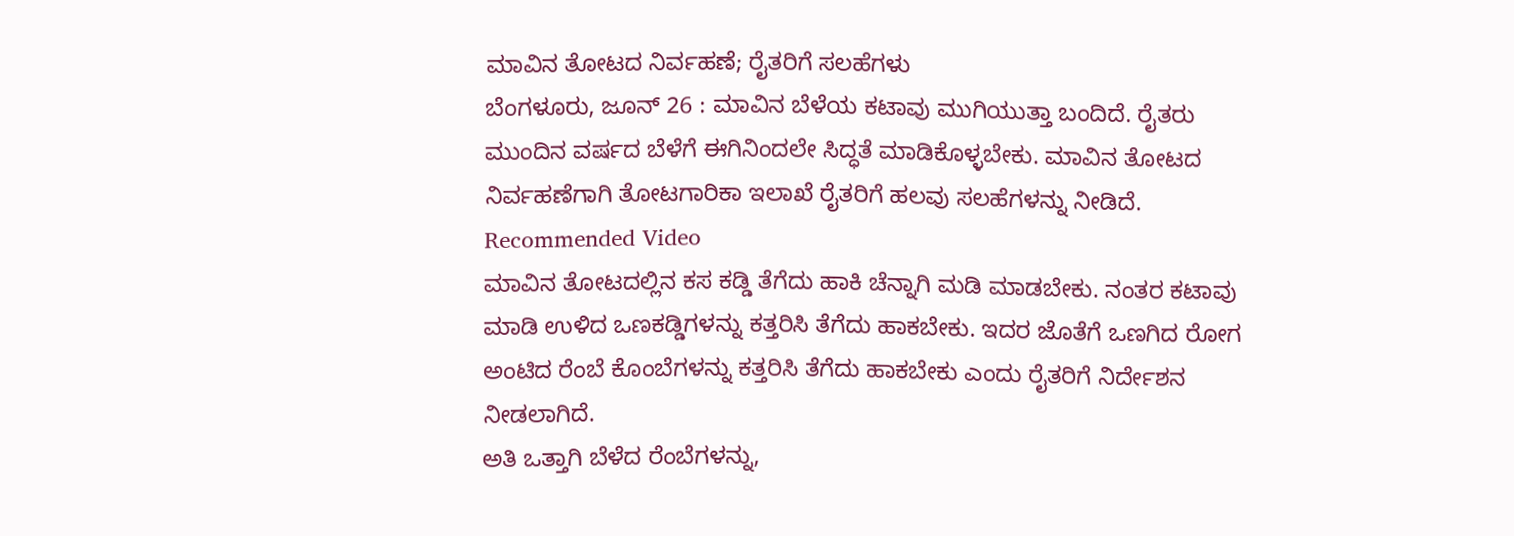ಮಾವಿನ ತೋಟದ ನಿರ್ವಹಣೆ; ರೈತರಿಗೆ ಸಲಹೆಗಳು
ಬೆಂಗಳೂರು, ಜೂನ್ 26 : ಮಾವಿನ ಬೆಳೆಯ ಕಟಾವು ಮುಗಿಯುತ್ತಾ ಬಂದಿದೆ. ರೈತರು ಮುಂದಿನ ವರ್ಷದ ಬೆಳೆಗೆ ಈಗಿನಿಂದಲೇ ಸಿದ್ಧತೆ ಮಾಡಿಕೊಳ್ಳಬೇಕು. ಮಾವಿನ ತೋಟದ ನಿರ್ವಹಣೆಗಾಗಿ ತೋಟಗಾರಿಕಾ ಇಲಾಖೆ ರೈತರಿಗೆ ಹಲವು ಸಲಹೆಗಳನ್ನು ನೀಡಿದೆ.
Recommended Video
ಮಾವಿನ ತೋಟದಲ್ಲಿನ ಕಸ ಕಡ್ಡಿ ತೆಗೆದು ಹಾಕಿ ಚೆನ್ನಾಗಿ ಮಡಿ ಮಾಡಬೇಕು. ನಂತರ ಕಟಾವು ಮಾಡಿ ಉಳಿದ ಒಣಕಡ್ಡಿಗಳನ್ನು ಕತ್ತರಿಸಿ ತೆಗೆದು ಹಾಕಬೇಕು. ಇದರ ಜೊತೆಗೆ ಒಣಗಿದ ರೋಗ ಅಂಟಿದ ರೆಂಬೆ ಕೊಂಬೆಗಳನ್ನು ಕತ್ತರಿಸಿ ತೆಗೆದು ಹಾಕಬೇಕು ಎಂದು ರೈತರಿಗೆ ನಿರ್ದೇಶನ ನೀಡಲಾಗಿದೆ.
ಅತಿ ಒತ್ತಾಗಿ ಬೆಳೆದ ರೆಂಬೆಗಳನ್ನು,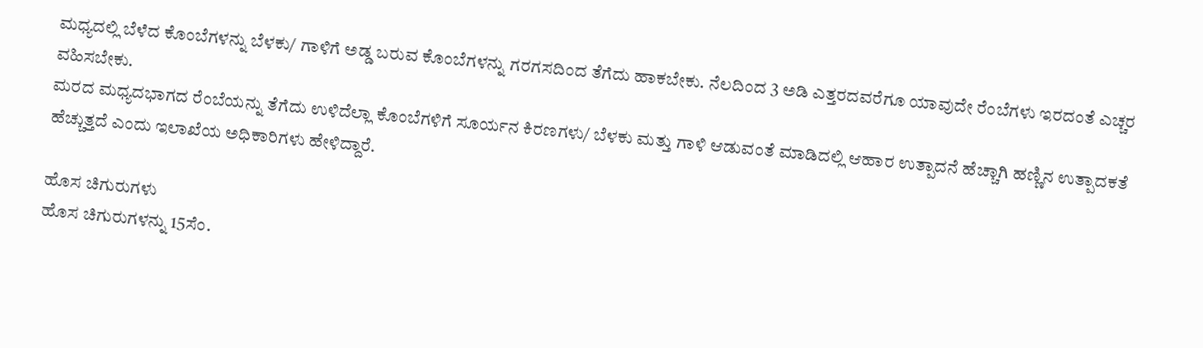ಮಧ್ಯದಲ್ಲಿ ಬೆಳೆದ ಕೊಂಬೆಗಳನ್ನು ಬೆಳಕು/ ಗಾಳಿಗೆ ಅಡ್ಡ ಬರುವ ಕೊಂಬೆಗಳನ್ನು ಗರಗಸದಿಂದ ತೆಗೆದು ಹಾಕಬೇಕು. ನೆಲದಿಂದ 3 ಅಡಿ ಎತ್ತರದವರೆಗೂ ಯಾವುದೇ ರೆಂಬೆಗಳು ಇರದಂತೆ ಎಚ್ಚರ ವಹಿಸಬೇಕು.
ಮರದ ಮಧ್ಯದಭಾಗದ ರೆಂಬೆಯನ್ನು ತೆಗೆದು ಉಳಿದೆಲ್ಲಾ ಕೊಂಬೆಗಳಿಗೆ ಸೂರ್ಯನ ಕಿರಣಗಳು/ ಬೆಳಕು ಮತ್ತು ಗಾಳಿ ಆಡುವಂತೆ ಮಾಡಿದಲ್ಲಿ ಆಹಾರ ಉತ್ಪಾದನೆ ಹೆಚ್ಚಾಗಿ ಹಣ್ಣಿನ ಉತ್ಪಾದಕತೆ ಹೆಚ್ಚುತ್ತದೆ ಎಂದು ಇಲಾಖೆಯ ಅಧಿಕಾರಿಗಳು ಹೇಳಿದ್ದಾರೆ.

ಹೊಸ ಚಿಗುರುಗಳು
ಹೊಸ ಚಿಗುರುಗಳನ್ನು 15ಸೆಂ.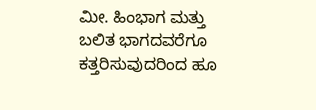ಮೀ. ಹಿಂಭಾಗ ಮತ್ತು ಬಲಿತ ಭಾಗದವರೆಗೂ ಕತ್ತರಿಸುವುದರಿಂದ ಹೂ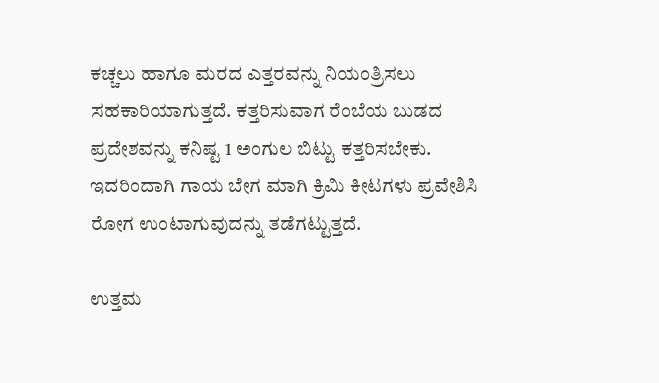ಕಚ್ಚಲು ಹಾಗೂ ಮರದ ಎತ್ತರವನ್ನು ನಿಯಂತ್ರಿಸಲು ಸಹಕಾರಿಯಾಗುತ್ತದೆ. ಕತ್ತರಿಸುವಾಗ ರೆಂಬೆಯ ಬುಡದ ಪ್ರದೇಶವನ್ನು ಕನಿಷ್ಟ 1 ಅಂಗುಲ ಬಿಟ್ಟು ಕತ್ತರಿಸಬೇಕು. ಇದರಿಂದಾಗಿ ಗಾಯ ಬೇಗ ಮಾಗಿ ಕ್ರಿಮಿ ಕೀಟಗಳು ಪ್ರವೇಶಿಸಿ ರೋಗ ಉಂಟಾಗುವುದನ್ನು ತಡೆಗಟ್ಟುತ್ತದೆ.

ಉತ್ತಮ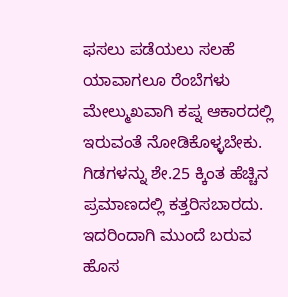ಫಸಲು ಪಡೆಯಲು ಸಲಹೆ
ಯಾವಾಗಲೂ ರೆಂಬೆಗಳು ಮೇಲ್ಮುಖವಾಗಿ ಕಪ್ನ ಆಕಾರದಲ್ಲಿ ಇರುವಂತೆ ನೋಡಿಕೊಳ್ಳಬೇಕು. ಗಿಡಗಳನ್ನು ಶೇ.25 ಕ್ಕಿಂತ ಹೆಚ್ಚಿನ ಪ್ರಮಾಣದಲ್ಲಿ ಕತ್ತರಿಸಬಾರದು. ಇದರಿಂದಾಗಿ ಮುಂದೆ ಬರುವ ಹೊಸ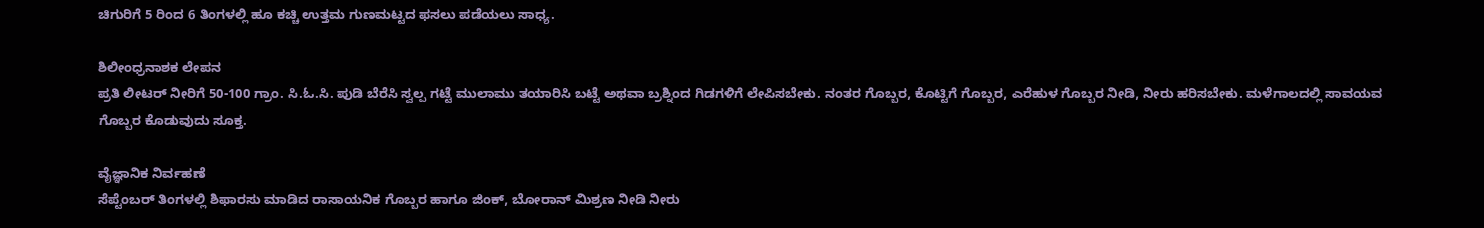ಚಿಗುರಿಗೆ 5 ರಿಂದ 6 ತಿಂಗಳಲ್ಲಿ ಹೂ ಕಚ್ಚಿ ಉತ್ತಮ ಗುಣಮಟ್ಟದ ಫಸಲು ಪಡೆಯಲು ಸಾಧ್ಯ.

ಶಿಲೀಂಧ್ರನಾಶಕ ಲೇಪನ
ಪ್ರತಿ ಲೀಟರ್ ನೀರಿಗೆ 50-100 ಗ್ರಾಂ. ಸಿ.ಓ.ಸಿ. ಪುಡಿ ಬೆರೆಸಿ ಸ್ವಲ್ಪ ಗಟ್ಟೆ ಮುಲಾಮು ತಯಾರಿಸಿ ಬಟ್ಟೆ ಅಥವಾ ಬ್ರಶ್ನಿಂದ ಗಿಡಗಳಿಗೆ ಲೇಪಿಸಬೇಕು. ನಂತರ ಗೊಬ್ಬರ, ಕೊಟ್ಟಿಗೆ ಗೊಬ್ಬರ, ಎರೆಹುಳ ಗೊಬ್ಬರ ನೀಡಿ, ನೀರು ಹರಿಸಬೇಕು. ಮಳೆಗಾಲದಲ್ಲಿ ಸಾವಯವ ಗೊಬ್ಬರ ಕೊಡುವುದು ಸೂಕ್ತ.

ವೈಜ್ಞಾನಿಕ ನಿರ್ವಹಣೆ
ಸೆಪ್ಟೆಂಬರ್ ತಿಂಗಳಲ್ಲಿ ಶಿಫಾರಸು ಮಾಡಿದ ರಾಸಾಯನಿಕ ಗೊಬ್ಬರ ಹಾಗೂ ಜಿಂಕ್, ಬೋರಾನ್ ಮಿಶ್ರಣ ನೀಡಿ ನೀರು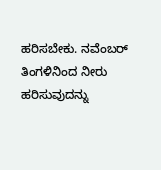ಹರಿಸಬೇಕು. ನವೆಂಬರ್ ತಿಂಗಳಿನಿಂದ ನೀರು ಹರಿಸುವುದನ್ನು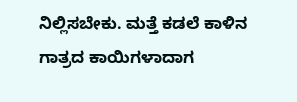ನಿಲ್ಲಿಸಬೇಕು. ಮತ್ತೆ ಕಡಲೆ ಕಾಳಿನ ಗಾತ್ರದ ಕಾಯಿಗಳಾದಾಗ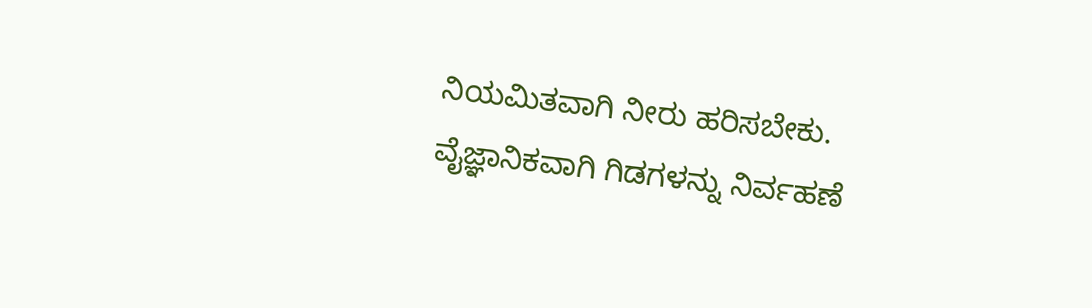ನಿಯಮಿತವಾಗಿ ನೀರು ಹರಿಸಬೇಕು. ವೈಜ್ಞಾನಿಕವಾಗಿ ಗಿಡಗಳನ್ನು ನಿರ್ವಹಣೆ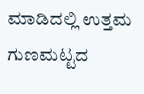ಮಾಡಿದಲ್ಲಿ ಉತ್ತಮ ಗುಣಮಟ್ಟದ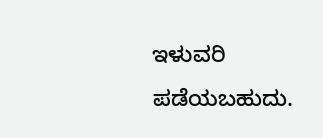ಇಳುವರಿ ಪಡೆಯಬಹುದು.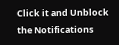Click it and Unblock the Notifications